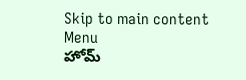Skip to main content
Menu
హోమ్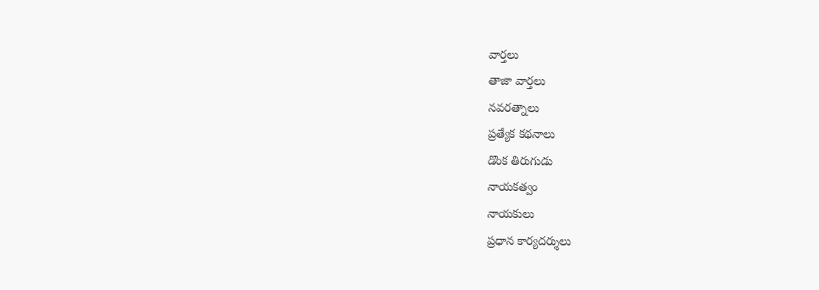వార్తలు
తాజా వార్తలు
నవరత్నాలు
ప్రత్యేక కథనాలు
డొంక తిరుగుడు
నాయకత్వం
నాయకులు
ప్రధాన కార్యదర్శులు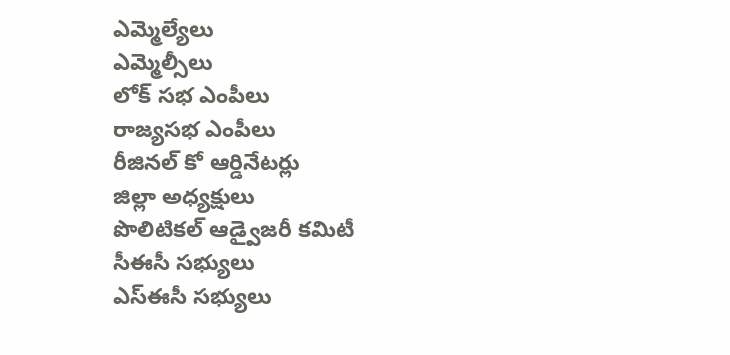ఎమ్మెల్యేలు
ఎమ్మెల్సీలు
లోక్ సభ ఎంపీలు
రాజ్యసభ ఎంపీలు
రీజినల్ కో ఆర్డినేటర్లు
జిల్లా అధ్యక్షులు
పొలిటికల్ ఆడ్వైజరీ కమిటీ
సీఈసీ సభ్యులు
ఎస్ఈసీ సభ్యులు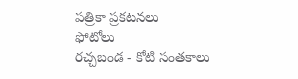పత్రికా ప్రకటనలు
ఫోటోలు
రచ్చబండ - కోటి సంతకాలు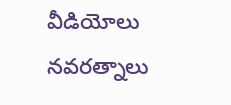వీడియోలు
నవరత్నాలు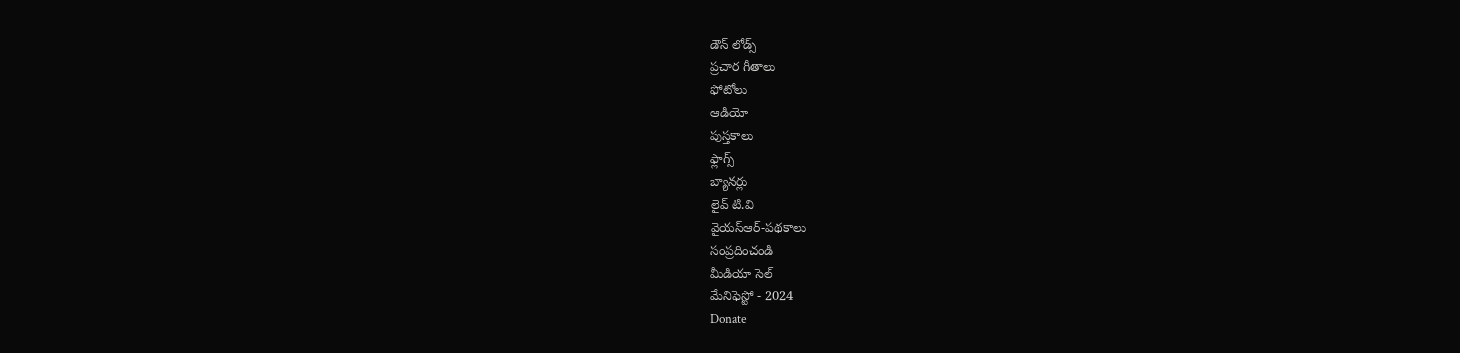డౌన్ లోడ్స్
ప్రచార గీతాలు
ఫోటోలు
ఆడియో
పుస్తకాలు
ఫ్లాగ్స్
బ్యానర్లు
లైవ్ టి.వి
వైయస్ఆర్-పథకాలు
సంప్రదించండి
మీడియా సెల్
మేనిఫెస్టో - 2024
Donate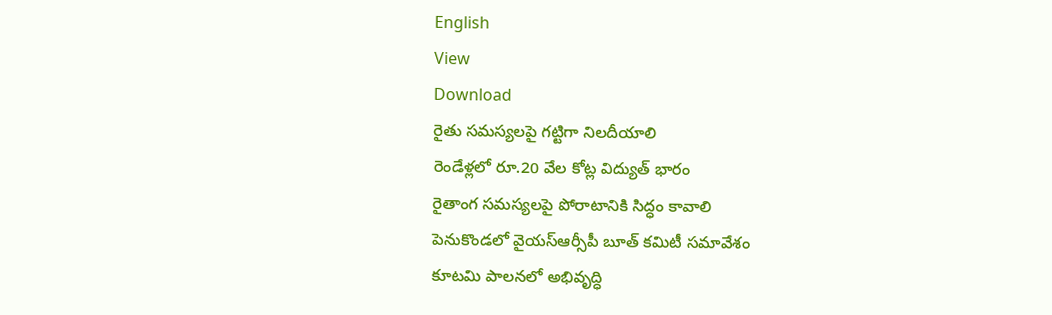English
View
Download
రైతు సమస్యలపై గట్టిగా నిలదీయాలి
రెండేళ్లలో రూ.20 వేల కోట్ల విద్యుత్ భారం
రైతాంగ సమస్యలపై పోరాటానికి సిద్ధం కావాలి
పెనుకొండలో వైయస్ఆర్సీపీ బూత్ కమిటీ సమావేశం
కూటమి పాలనలో అభివృద్ధి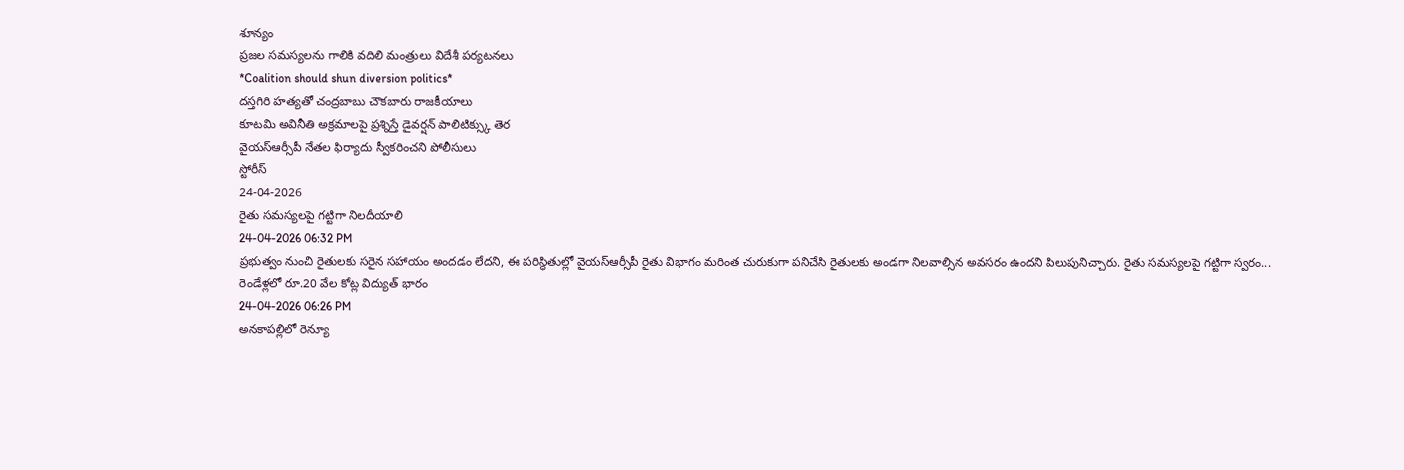శూన్యం
ప్రజల సమస్యలను గాలికి వదిలి మంత్రులు విదేశీ పర్యటనలు
*Coalition should shun diversion politics*
దస్తగిరి హత్యతో చంద్రబాబు చౌకబారు రాజకీయాలు
కూటమి అవినీతి అక్రమాలపై ప్రశ్నిస్తే డైవర్షన్ పాలిటిక్స్కు తెర
వైయస్ఆర్సీపీ నేతల ఫిర్యాదు స్వీకరించని పోలీసులు
స్టోరీస్
24-04-2026
రైతు సమస్యలపై గట్టిగా నిలదీయాలి
24-04-2026 06:32 PM
ప్రభుత్వం నుంచి రైతులకు సరైన సహాయం అందడం లేదని, ఈ పరిస్థితుల్లో వైయస్ఆర్సీపీ రైతు విభాగం మరింత చురుకుగా పనిచేసి రైతులకు అండగా నిలవాల్సిన అవసరం ఉందని పిలుపునిచ్చారు. రైతు సమస్యలపై గట్టిగా స్వరం...
రెండేళ్లలో రూ.20 వేల కోట్ల విద్యుత్ భారం
24-04-2026 06:26 PM
అనకాపల్లిలో రెన్యూ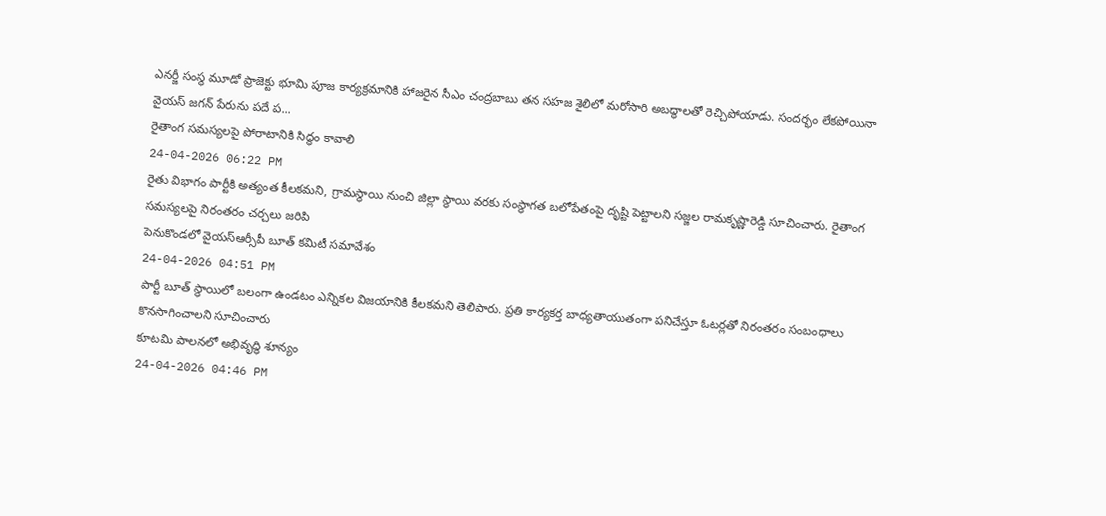ఎనర్జీ సంస్థ మూడో ప్రాజెక్టు భూమి పూజ కార్యక్రమానికి హాజరైన సీఎం చంద్రబాబు తన సహజ శైలిలో మరోసారి అబద్ధాలతో రెచ్చిపోయాడు. సందర్భం లేకపోయినా వైయస్ జగన్ పేరును పదే ప...
రైతాంగ సమస్యలపై పోరాటానికి సిద్ధం కావాలి
24-04-2026 06:22 PM
రైతు విభాగం పార్టీకి అత్యంత కీలకమని, గ్రామస్థాయి నుంచి జిల్లా స్థాయి వరకు సంస్థాగత బలోపేతంపై దృష్టి పెట్టాలని సజ్జల రామకృష్ణారెడ్డి సూచించారు. రైతాంగ సమస్యలపై నిరంతరం చర్చలు జరిపి
పెనుకొండలో వైయస్ఆర్సీపీ బూత్ కమిటీ సమావేశం
24-04-2026 04:51 PM
పార్టీ బూత్ స్థాయిలో బలంగా ఉండటం ఎన్నికల విజయానికి కీలకమని తెలిపారు. ప్రతి కార్యకర్త బాధ్యతాయుతంగా పనిచేస్తూ ఓటర్లతో నిరంతరం సంబంధాలు కొనసాగించాలని సూచించారు
కూటమి పాలనలో అభివృద్ధి శూన్యం
24-04-2026 04:46 PM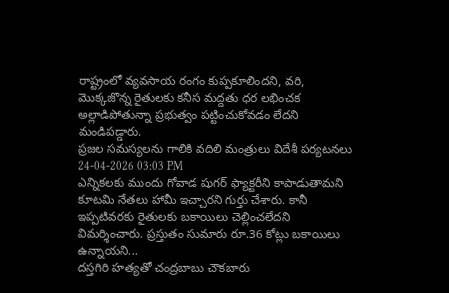రాష్ట్రంలో వ్యవసాయ రంగం కుప్పకూలిందని, వరి, మొక్కజొన్న రైతులకు కనీస మద్దతు ధర లభించక అల్లాడిపోతున్నా ప్రభుత్వం పట్టించుకోవడం లేదని మండిపడ్డారు.
ప్రజల సమస్యలను గాలికి వదిలి మంత్రులు విదేశీ పర్యటనలు
24-04-2026 03:03 PM
ఎన్నికలకు ముందు గోవాడ షుగర్ ఫ్యాక్టరీని కాపాడుతామని కూటమి నేతలు హామీ ఇచ్చారని గుర్తు చేశారు. కానీ ఇప్పటివరకు రైతులకు బకాయిలు చెల్లించలేదని విమర్శించారు. ప్రస్తుతం సుమారు రూ.36 కోట్లు బకాయిలు ఉన్నాయని...
దస్తగిరి హత్యతో చంద్రబాబు చౌకబారు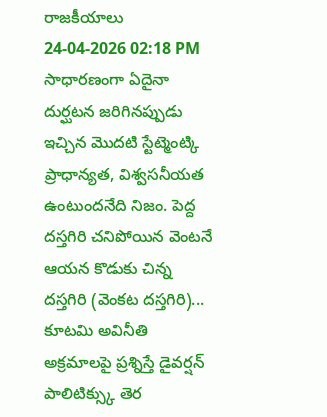రాజకీయాలు
24-04-2026 02:18 PM
సాధారణంగా ఏదైనా దుర్ఘటన జరిగినప్పుడు ఇచ్చిన మొదటి స్టేట్మెంట్కి ప్రాధాన్యత, విశ్వసనీయత ఉంటుందనేది నిజం. పెద్ద దస్తగిరి చనిపోయిన వెంటనే ఆయన కొడుకు చిన్న దస్తగిరి (వెంకట దస్తగిరి)...
కూటమి అవినీతి అక్రమాలపై ప్రశ్నిస్తే డైవర్షన్ పాలిటిక్స్కు తెర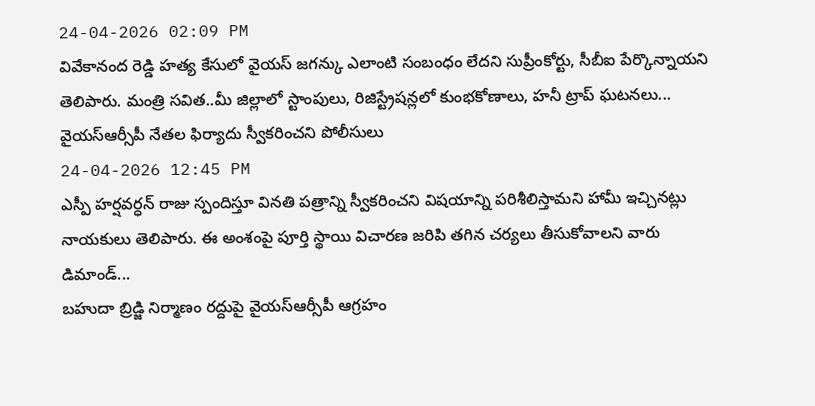24-04-2026 02:09 PM
వివేకానంద రెడ్డి హత్య కేసులో వైయస్ జగన్కు ఎలాంటి సంబంధం లేదని సుప్రీంకోర్టు, సీబీఐ పేర్కొన్నాయని తెలిపారు. మంత్రి సవిత..మీ జిల్లాలో స్టాంపులు, రిజిస్ట్రేషన్లలో కుంభకోణాలు, హనీ ట్రాప్ ఘటనలు...
వైయస్ఆర్సీపీ నేతల ఫిర్యాదు స్వీకరించని పోలీసులు
24-04-2026 12:45 PM
ఎస్పీ హర్షవర్ధన్ రాజు స్పందిస్తూ వినతి పత్రాన్ని స్వీకరించని విషయాన్ని పరిశీలిస్తామని హామీ ఇచ్చినట్లు నాయకులు తెలిపారు. ఈ అంశంపై పూర్తి స్థాయి విచారణ జరిపి తగిన చర్యలు తీసుకోవాలని వారు డిమాండ్...
బహుదా బ్రిడ్జి నిర్మాణం రద్దుపై వైయస్ఆర్సీపీ ఆగ్రహం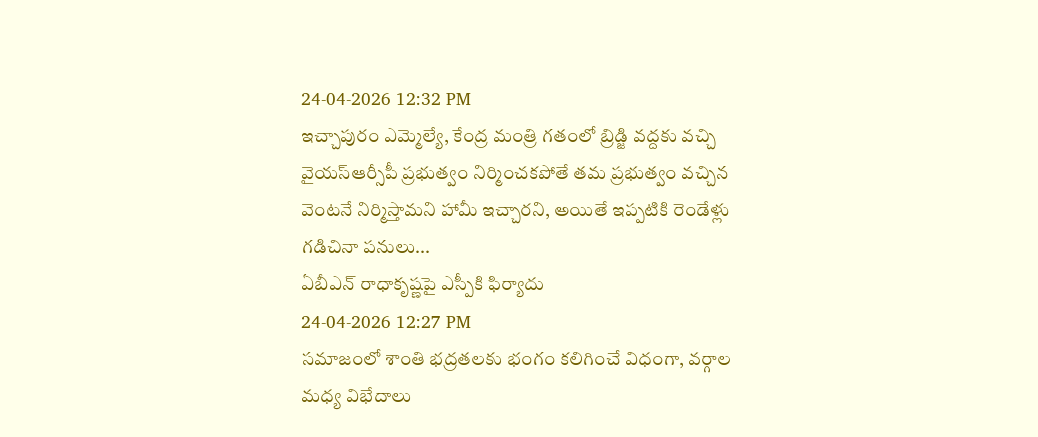24-04-2026 12:32 PM
ఇచ్చాపురం ఎమ్మెల్యే, కేంద్ర మంత్రి గతంలో బ్రిడ్జి వద్దకు వచ్చి వైయస్ఆర్సీపీ ప్రభుత్వం నిర్మించకపోతే తమ ప్రభుత్వం వచ్చిన వెంటనే నిర్మిస్తామని హామీ ఇచ్చారని, అయితే ఇప్పటికి రెండేళ్లు గడిచినా పనులు...
ఏబీఎన్ రాధాకృష్ణపై ఎస్పీకి ఫిర్యాదు
24-04-2026 12:27 PM
సమాజంలో శాంతి భద్రతలకు భంగం కలిగించే విధంగా, వర్గాల మధ్య విభేదాలు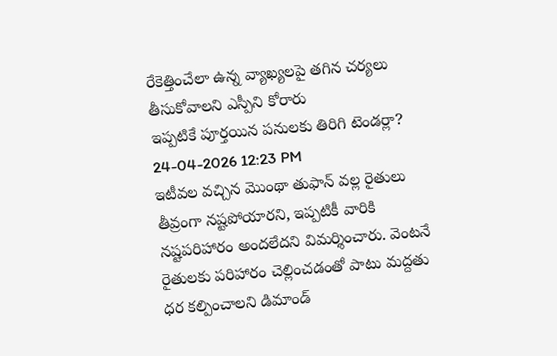రేకెత్తించేలా ఉన్న వ్యాఖ్యలపై తగిన చర్యలు తీసుకోవాలని ఎస్పీని కోరారు
ఇప్పటికే పూర్తయిన పనులకు తిరిగి టెండర్లా?
24-04-2026 12:23 PM
ఇటీవల వచ్చిన మొంథా తుఫాన్ వల్ల రైతులు తీవ్రంగా నష్టపోయారని, ఇప్పటికీ వారికి నష్టపరిహారం అందలేదని విమర్శించారు. వెంటనే రైతులకు పరిహారం చెల్లించడంతో పాటు మద్దతు ధర కల్పించాలని డిమాండ్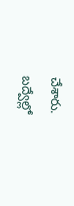చేశారు.
బద్వేల్లో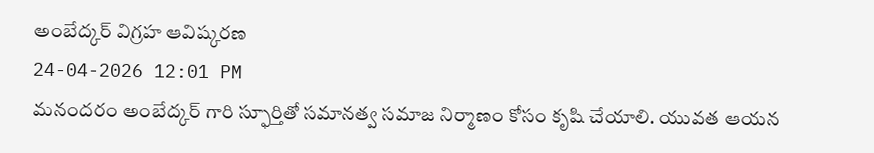అంబేద్కర్ విగ్రహ ఆవిష్కరణ
24-04-2026 12:01 PM
మనందరం అంబేద్కర్ గారి స్ఫూర్తితో సమానత్వ సమాజ నిర్మాణం కోసం కృషి చేయాలి. యువత ఆయన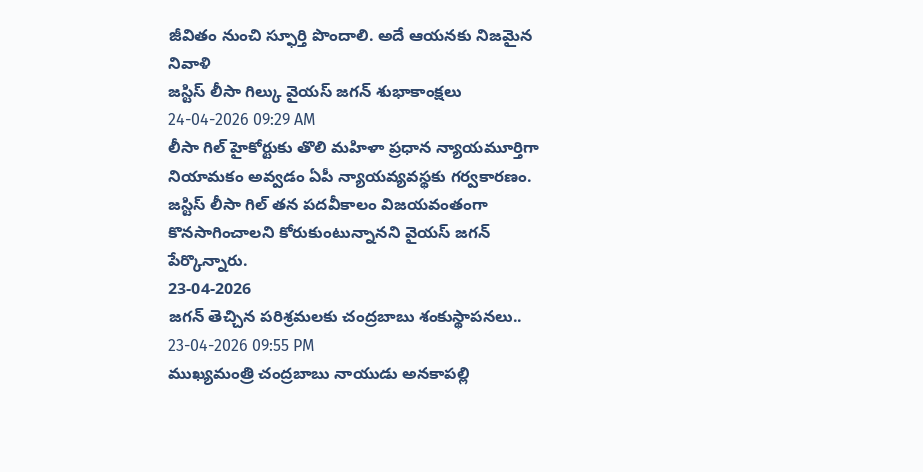జీవితం నుంచి స్ఫూర్తి పొందాలి. అదే ఆయనకు నిజమైన నివాళి
జస్టిస్ లీసా గిల్కు వైయస్ జగన్ శుభాకాంక్షలు
24-04-2026 09:29 AM
లీసా గిల్ హైకోర్టుకు తొలి మహిళా ప్రధాన న్యాయమూర్తిగా నియామకం అవ్వడం ఏపీ న్యాయవ్యవస్థకు గర్వకారణం. జస్టిస్ లీసా గిల్ తన పదవీకాలం విజయవంతంగా కొనసాగించాలని కోరుకుంటున్నానని వైయస్ జగన్ పేర్కొన్నారు.
23-04-2026
జగన్ తెచ్చిన పరిశ్రమలకు చంద్రబాబు శంకుస్థాపనలు..
23-04-2026 09:55 PM
ముఖ్యమంత్రి చంద్రబాబు నాయుడు అనకాపల్లి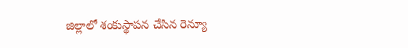జిల్లాలో శంకుస్థాపన చేసిన రెన్యూ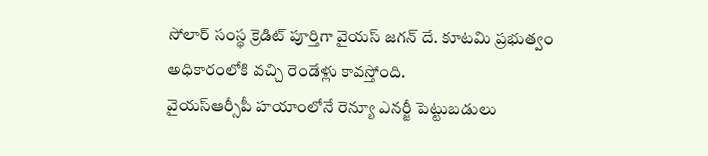సోలార్ సంస్థ క్రెడిట్ పూర్తిగా వైయస్ జగన్ దే. కూటమి ప్రభుత్వం అధికారంలోకి వచ్చి రెండేళ్లు కావస్తోంది.
వైయస్ఆర్సీపీ హయాంలోనే రెన్యూ ఎనర్జీ పెట్టుబడులు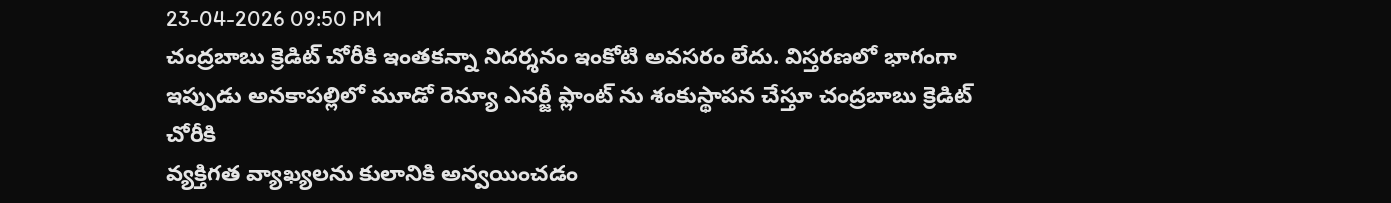23-04-2026 09:50 PM
చంద్రబాబు క్రెడిట్ చోరీకి ఇంతకన్నా నిదర్శనం ఇంకోటి అవసరం లేదు. విస్తరణలో భాగంగా ఇప్పుడు అనకాపల్లిలో మూడో రెన్యూ ఎనర్జీ ప్లాంట్ ను శంకుస్థాపన చేస్తూ చంద్రబాబు క్రెడిట్ చోరీకి
వ్యక్తిగత వ్యాఖ్యలను కులానికి అన్వయించడం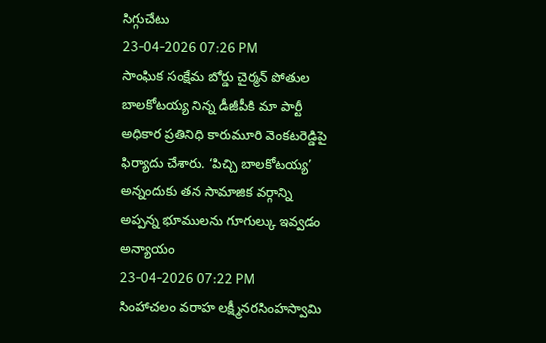సిగ్గుచేటు
23-04-2026 07:26 PM
సాంఘిక సంక్షేమ బోర్డు చైర్మన్ పోతుల బాలకోటయ్య నిన్న డీజీపీకి మా పార్టీ అధికార ప్రతినిధి కారుమూరి వెంకటరెడ్డిపై ఫిర్యాదు చేశారు. ‘పిచ్చి బాలకోటయ్య’ అన్నందుకు తన సామాజిక వర్గాన్ని
అప్పన్న భూములను గూగుల్కు ఇవ్వడం అన్యాయం
23-04-2026 07:22 PM
సింహాచలం వరాహ లక్ష్మీనరసింహస్వామి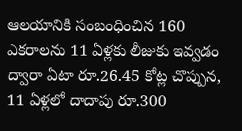ఆలయానికి సంబంధించిన 160 ఎకరాలను 11 ఏళ్లకు లీజుకు ఇవ్వడం ద్వారా ఏటా రూ.26.45 కోట్ల చొప్పున, 11 ఏళ్లలో దాదాపు రూ.300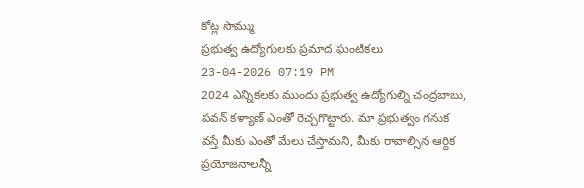కోట్ల సొమ్ము
ప్రభుత్వ ఉద్యోగులకు ప్రమాద ఘంటికలు
23-04-2026 07:19 PM
2024 ఎన్నికలకు ముందు ప్రభుత్వ ఉద్యోగుల్ని చంద్రబాబు, పవన్ కళ్యాణ్ ఎంతో రెచ్చగొట్టారు. మా ప్రభుత్వం గనుక వస్తే మీకు ఎంతో మేలు చేస్తామని, మీకు రావాల్సిన ఆర్దిక ప్రయోజనాలన్నీ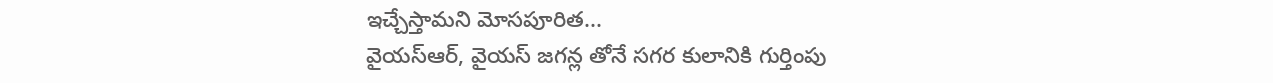ఇచ్చేస్తామని మోసపూరిత...
వైయస్ఆర్, వైయస్ జగన్ల తోనే సగర కులానికి గుర్తింపు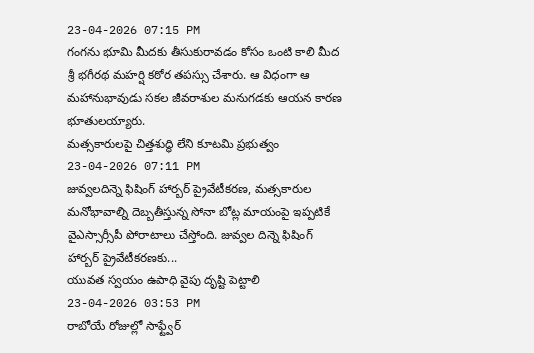23-04-2026 07:15 PM
గంగను భూమి మీదకు తీసుకురావడం కోసం ఒంటి కాలి మీద శ్రీ భగీరథ మహర్షి కఠోర తపస్సు చేశారు. ఆ విధంగా ఆ మహానుభావుడు సకల జీవరాశుల మనుగడకు ఆయన కారణ భూతులయ్యారు.
మత్సకారులపై చిత్తశుద్ధి లేని కూటమి ప్రభుత్వం
23-04-2026 07:11 PM
జువ్వలదిన్నె ఫిషింగ్ హార్బర్ ప్రైవేటీకరణ, మత్సకారుల మనోభావాల్ని దెబ్బతీస్తున్న సోనా బోట్ల మాయంపై ఇప్పటికే వైఎస్సార్సీపీ పోరాటాలు చేస్తోంది. జువ్వల దిన్నె ఫిషింగ్ హార్బర్ ప్రైవేటీకరణకు...
యువత స్వయం ఉపాధి వైపు దృష్టి పెట్టాలి
23-04-2026 03:53 PM
రాబోయే రోజుల్లో సాఫ్ట్వేర్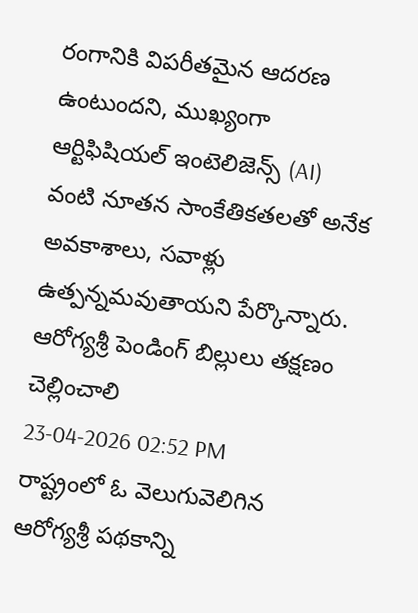రంగానికి విపరీతమైన ఆదరణ ఉంటుందని, ముఖ్యంగా ఆర్టిఫిషియల్ ఇంటెలిజెన్స్ (AI) వంటి నూతన సాంకేతికతలతో అనేక అవకాశాలు, సవాళ్లు ఉత్పన్నమవుతాయని పేర్కొన్నారు.
ఆరోగ్యశ్రీ పెండింగ్ బిల్లులు తక్షణం చెల్లించాలి
23-04-2026 02:52 PM
రాష్ట్రంలో ఓ వెలుగువెలిగిన ఆరోగ్యశ్రీ పథకాన్ని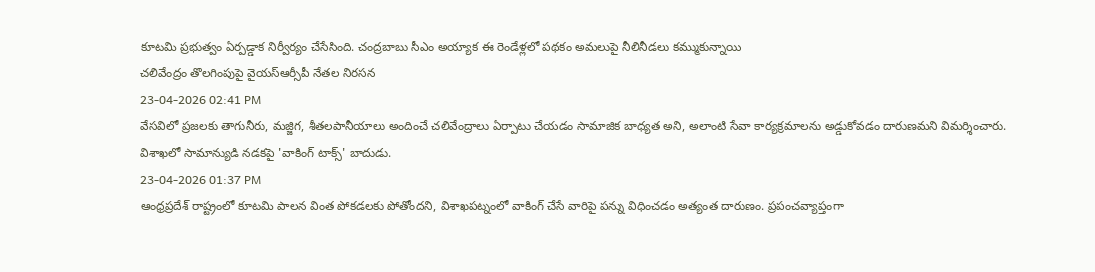కూటమి ప్రభుత్వం ఏర్పడ్డాక నిర్వీర్యం చేసేసింది. చంద్రబాబు సీఎం అయ్యాక ఈ రెండేళ్లలో పథకం అమలుపై నీలినీడలు కమ్ముకున్నాయి
చలివేంద్రం తొలగింపుపై వైయస్ఆర్సీపీ నేతల నిరసన
23-04-2026 02:41 PM
వేసవిలో ప్రజలకు తాగునీరు, మజ్జిగ, శీతలపానీయాలు అందించే చలివేంద్రాలు ఏర్పాటు చేయడం సామాజిక బాధ్యత అని, అలాంటి సేవా కార్యక్రమాలను అడ్డుకోవడం దారుణమని విమర్శించారు.
విశాఖలో సామాన్యుడి నడకపై 'వాకింగ్ టాక్స్' బాదుడు.
23-04-2026 01:37 PM
ఆంధ్రప్రదేశ్ రాష్ట్రంలో కూటమి పాలన వింత పోకడలకు పోతోందని, విశాఖపట్నంలో వాకింగ్ చేసే వారిపై పన్ను విధించడం అత్యంత దారుణం. ప్రపంచవ్యాప్తంగా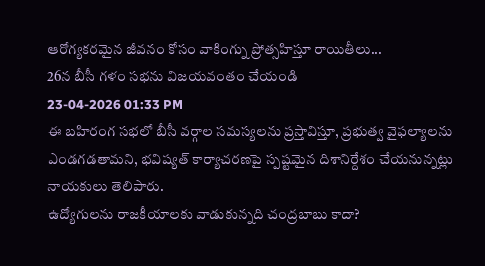ఆరోగ్యకరమైన జీవనం కోసం వాకింగ్ను ప్రోత్సహిస్తూ రాయితీలు...
26న బీసీ గళం సభను విజయవంతం చేయండి
23-04-2026 01:33 PM
ఈ బహిరంగ సభలో బీసీ వర్గాల సమస్యలను ప్రస్తావిస్తూ, ప్రభుత్వ వైఫల్యాలను ఎండగడతామని, భవిష్యత్ కార్యాచరణపై స్పష్టమైన దిశానిర్దేశం చేయనున్నట్లు నాయకులు తెలిపారు.
ఉద్యోగులను రాజకీయాలకు వాడుకున్నది చంద్రబాబు కాదా?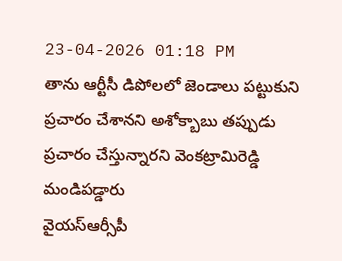23-04-2026 01:18 PM
తాను ఆర్టీసీ డిపోలలో జెండాలు పట్టుకుని ప్రచారం చేశానని అశోక్బాబు తప్పుడు ప్రచారం చేస్తున్నారని వెంకట్రామిరెడ్డి మండిపడ్డారు
వైయస్ఆర్సీపీ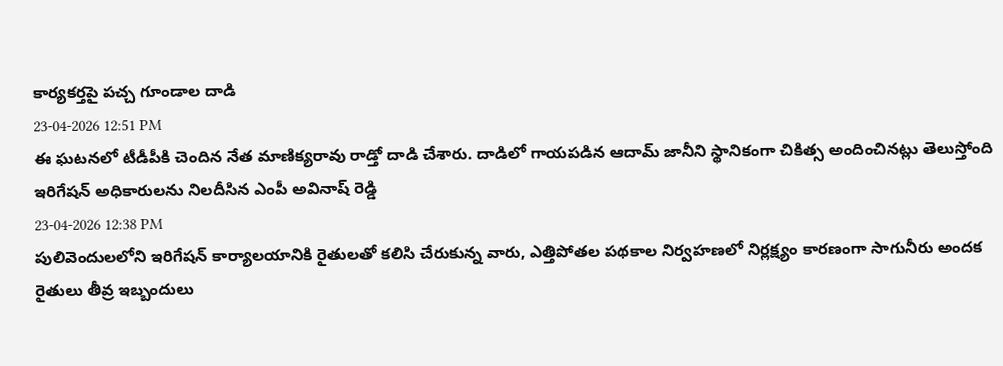కార్యకర్తపై పచ్చ గూండాల దాడి
23-04-2026 12:51 PM
ఈ ఘటనలో టీడీపీకి చెందిన నేత మాణిక్యరావు రాడ్తో దాడి చేశారు. దాడిలో గాయపడిన ఆదామ్ జానీని స్థానికంగా చికిత్స అందించినట్లు తెలుస్తోంది
ఇరిగేషన్ అధికారులను నిలదీసిన ఎంపీ అవినాష్ రెడ్డి
23-04-2026 12:38 PM
పులివెందులలోని ఇరిగేషన్ కార్యాలయానికి రైతులతో కలిసి చేరుకున్న వారు, ఎత్తిపోతల పథకాల నిర్వహణలో నిర్లక్ష్యం కారణంగా సాగునీరు అందక రైతులు తీవ్ర ఇబ్బందులు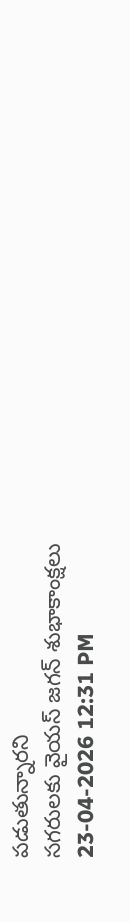పడుతున్నారని
సగరులకు వైయస్ జగన్ శుభాకాంక్షలు
23-04-2026 12:31 PM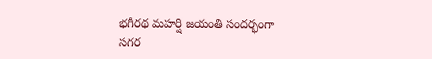భగీరథ మహర్షి జయంతి సందర్భంగా సగర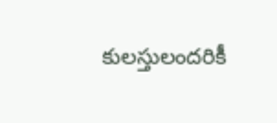కులస్తులందరికీ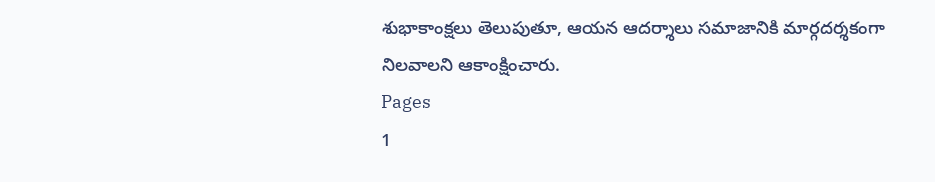శుభాకాంక్షలు తెలుపుతూ, ఆయన ఆదర్శాలు సమాజానికి మార్గదర్శకంగా నిలవాలని ఆకాంక్షించారు.
Pages
1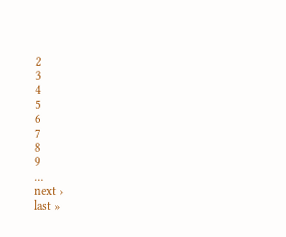2
3
4
5
6
7
8
9
…
next ›
last »